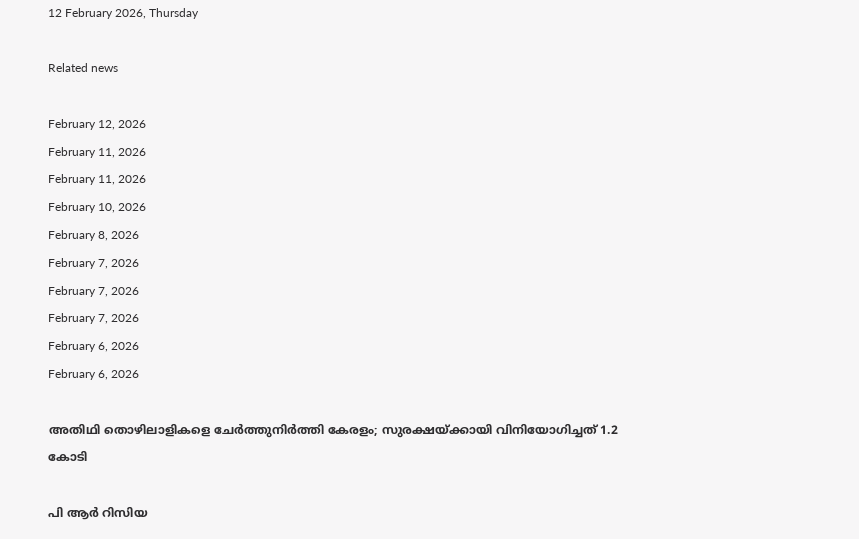12 February 2026, Thursday

Related news

February 12, 2026
February 11, 2026
February 11, 2026
February 10, 2026
February 8, 2026
February 7, 2026
February 7, 2026
February 7, 2026
February 6, 2026
February 6, 2026

അതിഥി തൊഴിലാളികളെ ചേര്‍ത്തുനിര്‍ത്തി കേരളം; സുരക്ഷയ്ക്കായി വിനിയോഗിച്ചത് 1.2 കോടി

പി ആര്‍ റിസിയ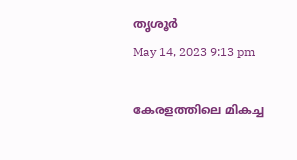തൃശൂര്‍
May 14, 2023 9:13 pm

കേരളത്തിലെ മികച്ച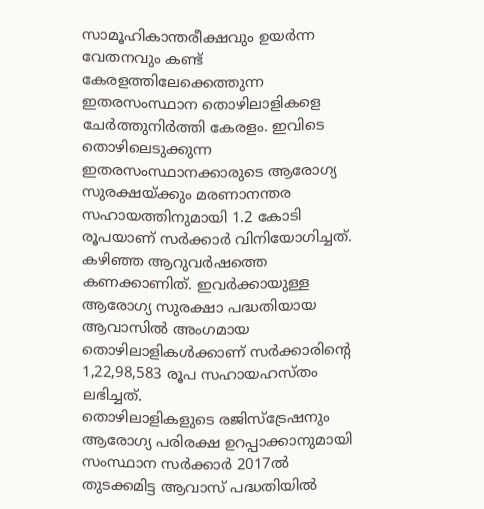സാമൂഹികാന്തരീക്ഷവും ഉയർന്ന വേതനവും കണ്ട് കേരളത്തിലേക്കെത്തുന്ന ഇതരസംസ്ഥാന തൊഴിലാളികളെ ചേര്‍ത്തുനിര്‍ത്തി കേരളം. ഇവിടെ തൊഴിലെടുക്കുന്ന ഇതരസംസ്ഥാനക്കാരുടെ ആരോഗ്യ സുരക്ഷയ്ക്കും മരണാനന്തര സഹായത്തിനുമായി 1.2 കോടി രൂപയാണ് സര്‍ക്കാര്‍ വിനിയോഗിച്ചത്. കഴിഞ്ഞ ആറുവര്‍ഷത്തെ കണക്കാണിത്. ഇവര്‍ക്കായുള്ള ആരോഗ്യ സുരക്ഷാ പദ്ധതിയായ ആവാസിൽ അംഗമായ തൊഴിലാളികൾക്കാണ് സർക്കാരിന്റെ 1,22,98,583 രൂപ സഹായഹസ്തം ലഭിച്ചത്.
തൊഴിലാളികളുടെ രജിസ്ട്രേഷനും ആരോഗ്യ പരിരക്ഷ ഉറപ്പാക്കാനുമായി സംസ്ഥാന സർക്കാർ 2017ല്‍ തുടക്കമിട്ട ആവാസ് പദ്ധതിയില്‍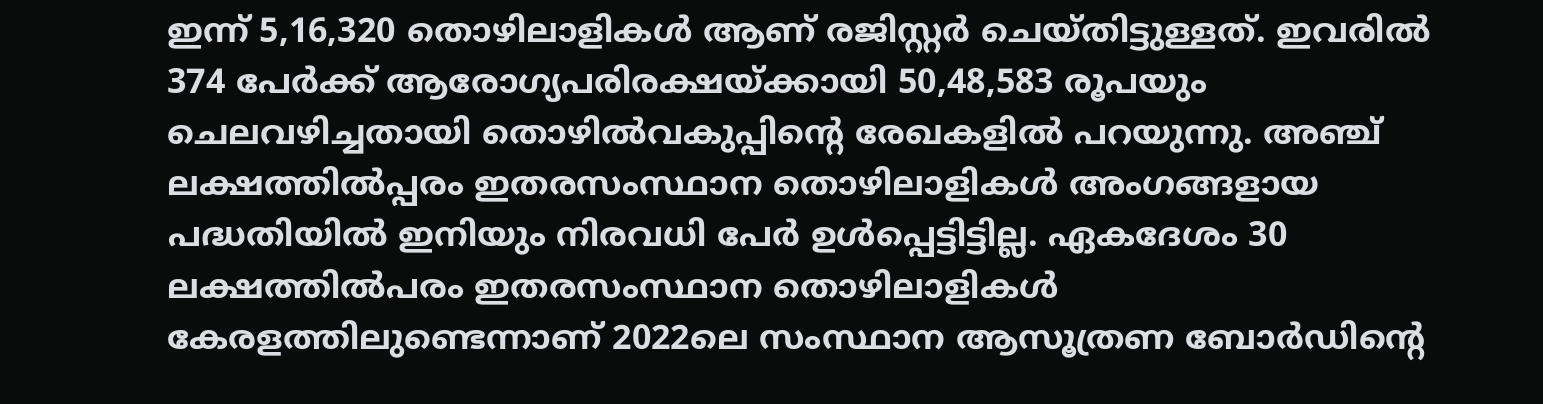ഇന്ന് 5,16,320 തൊഴിലാളികൾ ആണ് രജിസ്റ്റര്‍ ചെയ്തിട്ടുള്ളത്. ഇവരില്‍ 374 പേർക്ക് ആരോഗ്യപരിരക്ഷയ്ക്കായി 50,48,583 രൂപയും ചെലവഴിച്ചതായി തൊഴിൽവകുപ്പിന്റെ രേഖകളില്‍ പറയുന്നു. അഞ്ച് ലക്ഷത്തില്‍പ്പരം ഇതരസംസ്ഥാന തൊഴിലാളികള്‍ അംഗങ്ങളായ പദ്ധതിയില്‍ ഇനിയും നിരവധി പേര്‍ ഉള്‍പ്പെട്ടിട്ടില്ല. ഏകദേശം 30 ലക്ഷത്തില്‍പരം ഇതരസംസ്ഥാന തൊഴിലാളികള്‍ കേരളത്തിലുണ്ടെന്നാണ് 2022ലെ സംസ്ഥാന ആസൂത്രണ ബോർഡിന്റെ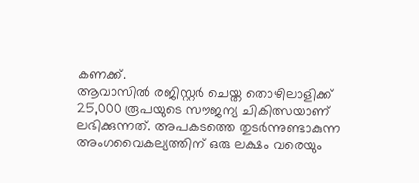കണക്ക്.
ആവാസിൽ രജിസ്റ്റർ ചെയ്ത തൊഴിലാളിക്ക് 25,000 രൂപയുടെ സൗജന്യ ചികിത്സയാണ് ലഭിക്കുന്നത്. അപകടത്തെ തുടർന്നുണ്ടാകുന്ന അംഗവൈകല്യത്തിന് ഒരു ലക്ഷം വരെയും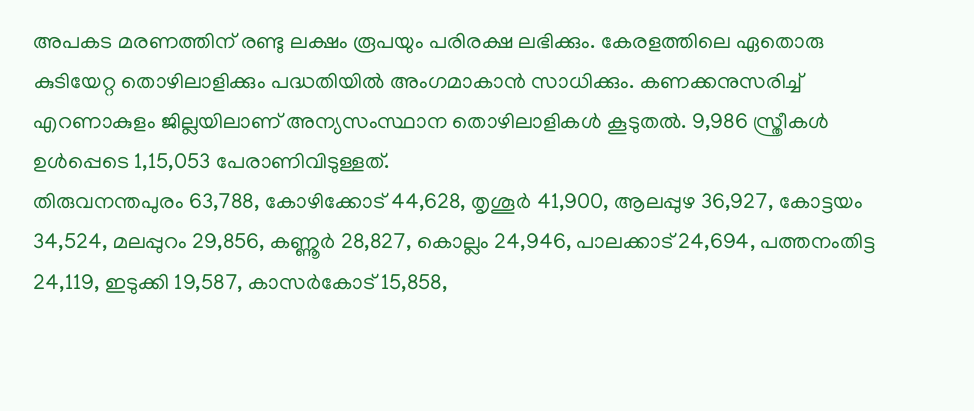അപകട മരണത്തിന് രണ്ടു ലക്ഷം രൂപയും പരിരക്ഷ ലഭിക്കും. കേരളത്തിലെ ഏതൊരു കുടിയേറ്റ തൊഴിലാളിക്കും പദ്ധതിയിൽ അംഗമാകാൻ സാധിക്കും. കണക്കനുസരിച്ച് എറണാകുളം ജില്ലയിലാണ് അന്യസംസ്ഥാന തൊഴിലാളികള്‍ കൂടുതല്‍. 9,986 സ്ത്രീകള്‍ ഉള്‍പ്പെടെ 1,15,053 പേരാണിവിടുള്ളത്.
തിരുവനന്തപുരം 63,788, കോഴിക്കോട് 44,628, തൃശൂർ 41,900, ആലപ്പുഴ 36,927, കോട്ടയം 34,524, മലപ്പുറം 29,856, കണ്ണൂർ 28,827, കൊല്ലം 24,946, പാലക്കാട് 24,694, പത്തനംതിട്ട 24,119, ഇടുക്കി 19,587, കാസർകോട് 15,858,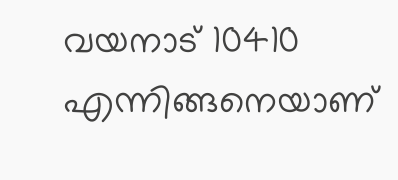വയനാട് 10410 എന്നിങ്ങനെയാണ്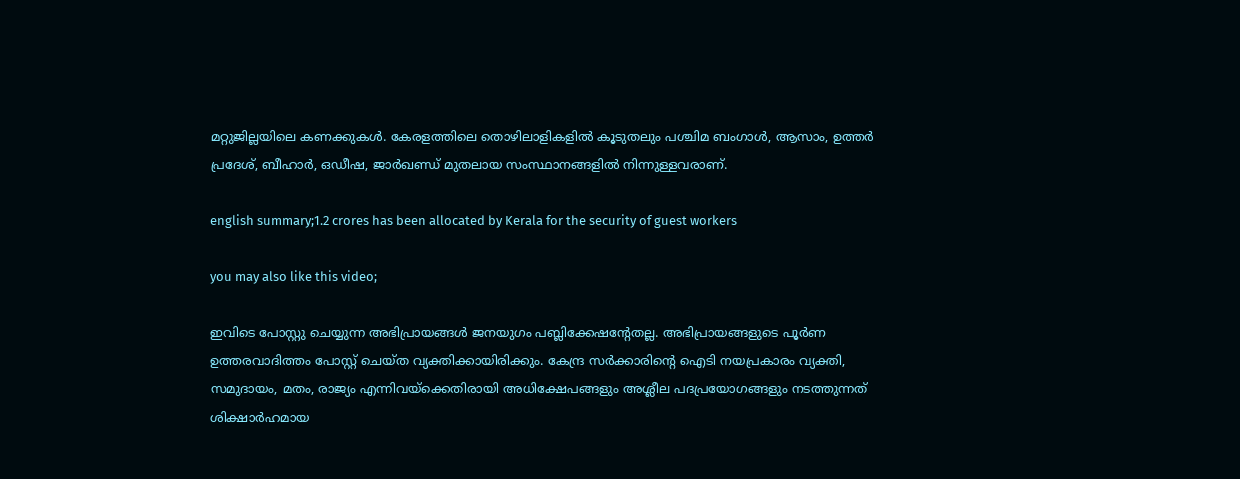മറ്റുജില്ലയിലെ കണക്കുകള്‍. കേരളത്തിലെ തൊഴിലാളികളില്‍ കൂടുതലും പശ്ചിമ ബംഗാൾ, ആസാം, ഉത്തർ പ്രദേശ്, ബീഹാർ, ഒഡീഷ, ജാർഖണ്ഡ് മുതലായ സംസ്ഥാനങ്ങളിൽ നിന്നുള്ളവരാണ്.

english summary;1.2 crores has been allocated by Kerala for the security of guest workers

you may also like this video;

ഇവിടെ പോസ്റ്റു ചെയ്യുന്ന അഭിപ്രായങ്ങള്‍ ജനയുഗം പബ്ലിക്കേഷന്റേതല്ല. അഭിപ്രായങ്ങളുടെ പൂര്‍ണ ഉത്തരവാദിത്തം പോസ്റ്റ് ചെയ്ത വ്യക്തിക്കായിരിക്കും. കേന്ദ്ര സര്‍ക്കാരിന്റെ ഐടി നയപ്രകാരം വ്യക്തി, സമുദായം, മതം, രാജ്യം എന്നിവയ്‌ക്കെതിരായി അധിക്ഷേപങ്ങളും അശ്ലീല പദപ്രയോഗങ്ങളും നടത്തുന്നത് ശിക്ഷാര്‍ഹമായ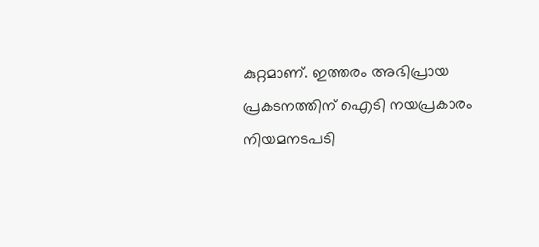കുറ്റമാണ്. ഇത്തരം അഭിപ്രായ പ്രകടനത്തിന് ഐടി നയപ്രകാരം നിയമനടപടി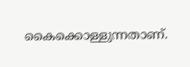കൈക്കൊള്ളുന്നതാണ്.